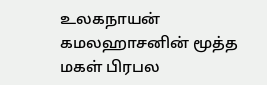உலகநாயன் கமலஹாசனின் மூத்த மகள் பிரபல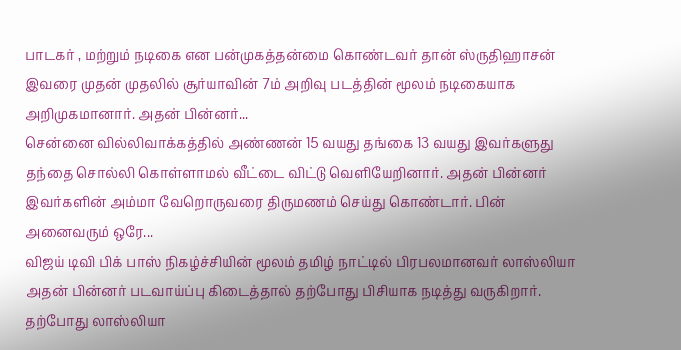பாடகர் , மற்றும் நடிகை என பன்முகத்தன்மை கொண்டவர் தான் ஸ்ருதிஹாசன் இவரை முதன் முதலில் சூர்யாவின் 7ம் அறிவு படத்தின் மூலம் நடிகையாக அறிமுகமானார். அதன் பின்னர்...
சென்னை வில்லிவாக்கத்தில் அண்ணன் 15 வயது தங்கை 13 வயது இவர்களுது தந்தை சொல்லி கொள்ளாமல் வீட்டை விட்டு வெளியேறினார். அதன் பின்னர் இவர்களின் அம்மா வேறொருவரை திருமணம் செய்து கொண்டார். பின் அனைவரும் ஒரே...
விஜய் டிவி பிக் பாஸ் நிகழ்ச்சியின் மூலம் தமிழ் நாட்டில் பிரபலமானவர் லாஸ்லியா அதன் பின்னர் படவாய்ப்பு கிடைத்தால் தற்போது பிசியாக நடித்து வருகிறார். தற்போது லாஸ்லியா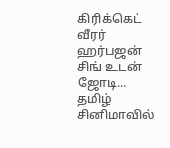கிரிக்கெட் வீரர் ஹர்பஜன் சிங் உடன் ஜோடி...
தமிழ் சினிமாவில்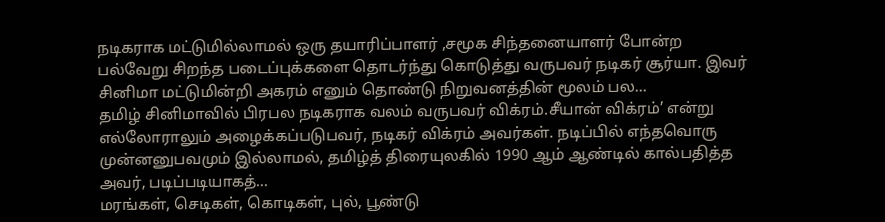நடிகராக மட்டுமில்லாமல் ஒரு தயாரிப்பாளர் ,சமூக சிந்தனையாளர் போன்ற பல்வேறு சிறந்த படைப்புக்களை தொடர்ந்து கொடுத்து வருபவர் நடிகர் சூர்யா. இவர் சினிமா மட்டுமின்றி அகரம் எனும் தொண்டு நிறுவனத்தின் மூலம் பல...
தமிழ் சினிமாவில் பிரபல நடிகராக வலம் வருபவர் விக்ரம்.சீயான் விக்ரம்’ என்று எல்லோராலும் அழைக்கப்படுபவர், நடிகர் விக்ரம் அவர்கள். நடிப்பில் எந்தவொரு முன்னனுபவமும் இல்லாமல், தமிழ்த் திரையுலகில் 1990 ஆம் ஆண்டில் கால்பதித்த அவர், படிப்படியாகத்...
மரங்கள், செடிகள், கொடிகள், புல், பூண்டு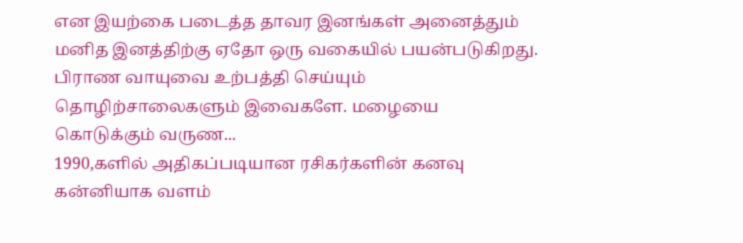என இயற்கை படைத்த தாவர இனங்கள் அனைத்தும் மனித இனத்திற்கு ஏதோ ஒரு வகையில் பயன்படுகிறது. பிராண வாயுவை உற்பத்தி செய்யும் தொழிற்சாலைகளும் இவைகளே. மழையை கொடுக்கும் வருண...
1990,களில் அதிகப்படியான ரசிகர்களின் கனவு கன்னியாக வளம்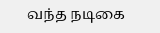வந்த நடிகை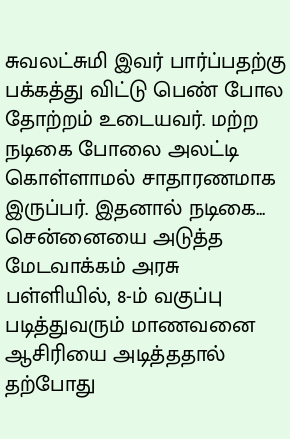சுவலட்சுமி இவர் பார்ப்பதற்கு பக்கத்து விட்டு பெண் போல தோற்றம் உடையவர். மற்ற நடிகை போலை அலட்டி கொள்ளாமல் சாதாரணமாக இருப்பர். இதனால் நடிகை...
சென்னையை அடுத்த மேடவாக்கம் அரசு பள்ளியில், 8-ம் வகுப்பு படித்துவரும் மாணவனை ஆசிரியை அடித்ததால் தற்போது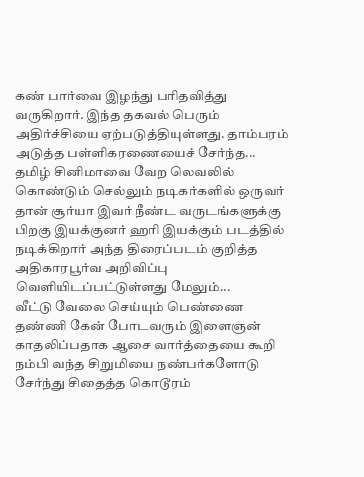கண் பார்வை இழந்து பரிதவித்து வருகிறார். இந்த தகவல் பெரும் அதிர்ச்சியை ஏற்படுத்தியுள்ளது. தாம்பரம் அடுத்த பள்ளிகரணையைச் சேர்ந்த...
தமிழ் சினிமாவை வேற லெவலில் கொண்டும் செல்லும் நடிகர்களில் ஒருவர் தான் சூர்யா இவர் நீண்ட வருடங்களுக்கு பிறகு இயக்குனர் ஹரி இயக்கும் படத்தில் நடிக்கிறார் அந்த திரைப்படம் குறித்த அதிகாரபூர்வ அறிவிப்பு வெளியிடப்பட்டுள்ளது மேலும்...
வீட்டு வேலை செய்யும் பெண்ணை தண்ணி கேன் போடவரும் இளைஞன் காதலிப்பதாக ஆசை வார்த்தையை கூறி நம்பி வந்த சிறுமியை நண்பர்களோடு சேர்ந்து சிதைத்த கொடூரம்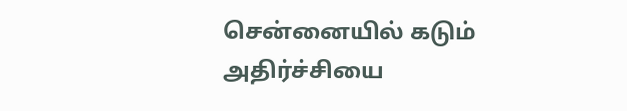சென்னையில் கடும் அதிர்ச்சியை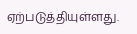ஏற்படுத்தியுள்ளது.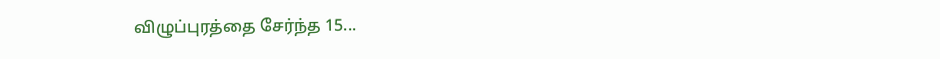விழுப்புரத்தை சேர்ந்த 15...